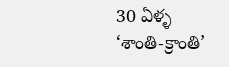30 ఏళ్ళ ‘శాంతి-క్రాంతి’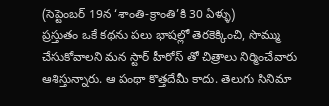(సెప్టెంబర్ 19న ‘శాంతి-క్రాంతి’కి 30 ఏళ్ళు)
ప్రస్తుతం ఒకే కథను పలు భాషల్లో తెరకెక్కించి, సొమ్ము చేసుకోవాలని మన స్టార్ హీరోస్ తో చిత్రాలు నిర్మించేవారు ఆశిస్తున్నారు. ఆ పంథా కొత్తదేమీ కాదు. తెలుగు సినిమా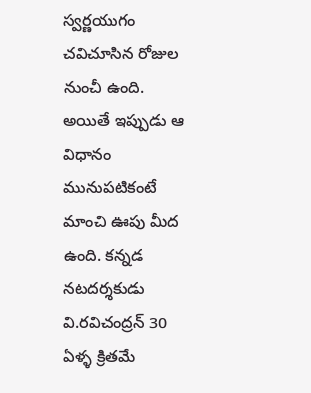స్వర్ణయుగం చవిచూసిన రోజుల నుంచీ ఉంది. అయితే ఇప్పుడు ఆ విధానం మునుపటికంటే మాంచి ఊపు మీద ఉంది. కన్నడ నటదర్శకుడు వి.రవిచంద్రన్ 30 ఏళ్ళ క్రితమే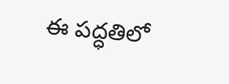ఈ పద్ధతిలో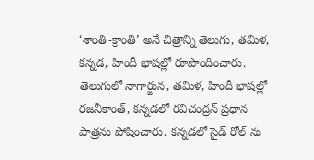‘శాంతి-క్రాంతి’ అనే చిత్రాన్ని తెలుగు, తమిళ, కన్నడ, హిందీ భాషల్లో రూపొందించారు. తెలుగులో నాగార్జున, తమిళ, హిందీ భాషల్లో రజనీకాంత్, కన్నడలో రవిచంద్రన్ ప్రధాన పాత్రను పోషించారు. కన్నడలో సైడ్ రోల్ ను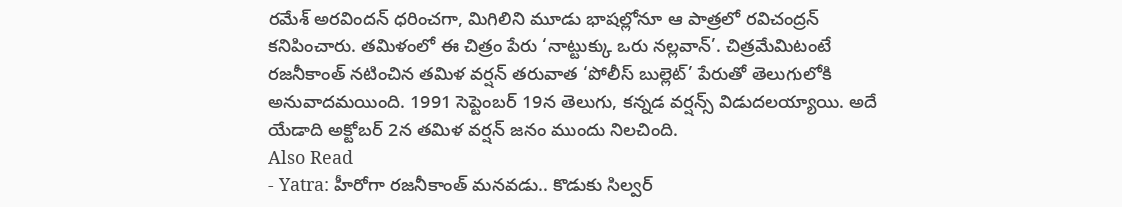రమేశ్ అరవిందన్ ధరించగా, మిగిలిని మూడు భాషల్లోనూ ఆ పాత్రలో రవిచంద్రన్ కనిపించారు. తమిళంలో ఈ చిత్రం పేరు ‘నాట్టుక్కు ఒరు నల్లవాన్’. చిత్రమేమిటంటే రజనీకాంత్ నటించిన తమిళ వర్షన్ తరువాత ‘పోలీస్ బుల్లెట్’ పేరుతో తెలుగులోకి అనువాదమయింది. 1991 సెప్టెంబర్ 19న తెలుగు, కన్నడ వర్షన్స్ విడుదలయ్యాయి. అదే యేడాది అక్టోబర్ 2న తమిళ వర్షన్ జనం ముందు నిలచింది.
Also Read
- Yatra: హీరోగా రజనీకాంత్ మనవడు.. కొడుకు సిల్వర్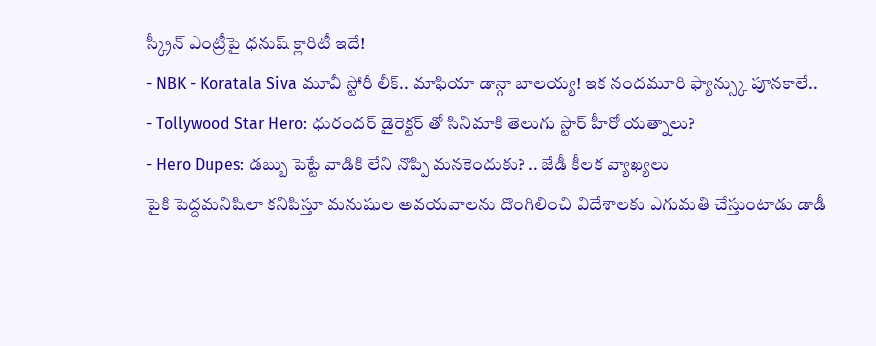స్క్రీన్ ఎంట్రీపై ధనుష్ క్లారిటీ ఇదే!
- NBK - Koratala Siva మూవీ స్టోరీ లీక్.. మాఫియా డాన్గా బాలయ్య! ఇక నందమూరి ఫ్యాన్స్కు పూనకాలే..
- Tollywood Star Hero: ధురందర్ డైరెక్టర్ తో సినిమాకి తెలుగు స్టార్ హీరో యత్నాలు?
- Hero Dupes: డబ్బు పెట్టే వాడికి లేని నొప్పి మనకెందుకు? .. జేడీ కీలక వ్యాఖ్యలు
పైకి పెద్దమనిషిలా కనిపిస్తూ మనుషుల అవయవాలను దొంగిలించి విదేశాలకు ఎగుమతి చేస్తుంటాడు డాడీ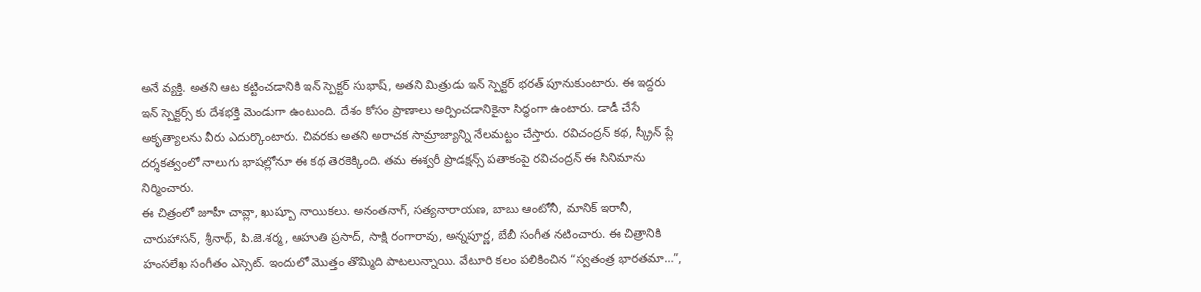అనే వ్యక్తి. అతని ఆట కట్టించడానికి ఇన్ స్పెక్టర్ సుభాష్, అతని మిత్రుడు ఇన్ స్పెక్టర్ భరత్ పూనుకుంటారు. ఈ ఇద్దరు ఇన్ స్పెక్టర్స్ కు దేశభక్తి మెండుగా ఉంటుంది. దేశం కోసం ప్రాణాలు అర్పించడానికైనా సిద్ధంగా ఉంటారు. డాడీ చేసే అకృత్యాలను వీరు ఎదుర్కొంటారు. చివరకు అతని అరాచక సామ్రాజ్యాన్ని నేలమట్టం చేస్తారు. రవిచంద్రన్ కథ, స్క్రీన్ ప్లే దర్శకత్వంలో నాలుగు భాషల్లోనూ ఈ కథ తెరకెక్కింది. తమ ఈశ్వరీ ప్రొడక్షన్స్ పతాకంపై రవిచంద్రన్ ఈ సినిమాను నిర్మించారు.
ఈ చిత్రంలో జూహీ చావ్లా, ఖుష్బూ నాయికలు. అనంతనాగ్, సత్యనారాయణ, బాబు ఆంటోనీ, మానిక్ ఇరానీ, చారుహాసన్, శ్రీనాథ్, పి.జె.శర్మ, ఆహుతి ప్రసాద్, సాక్షి రంగారావు, అన్నపూర్ణ, బేబీ సంగీత నటించారు. ఈ చిత్రానికి హంసలేఖ సంగీతం ఎస్సెట్. ఇందులో మొత్తం తొమ్మిది పాటలున్నాయి. వేటూరి కలం పలికించిన “స్వతంత్ర భారతమా…”,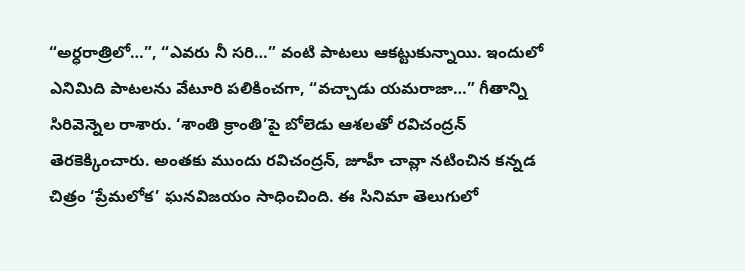“అర్ధరాత్రిలో…”, “ఎవరు నీ సరి…” వంటి పాటలు ఆకట్టుకున్నాయి. ఇందులో ఎనిమిది పాటలను వేటూరి పలికించగా, “వచ్చాడు యమరాజా…” గీతాన్ని సిరివెన్నెల రాశారు. ‘శాంతి క్రాంతి’పై బోలెడు ఆశలతో రవిచంద్రన్ తెరకెక్కించారు. అంతకు ముందు రవిచంద్రన్, జూహీ చావ్లా నటించిన కన్నడ చిత్రం ‘ప్రేమలోక’ ఘనవిజయం సాధించింది. ఈ సినిమా తెలుగులో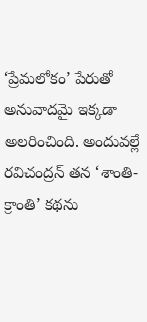‘ప్రేమలోకం’ పేరుతో అనువాదమై ఇక్కడా అలరించింది. అందువల్లే రవిచంద్రన్ తన ‘శాంతి-క్రాంతి’ కథను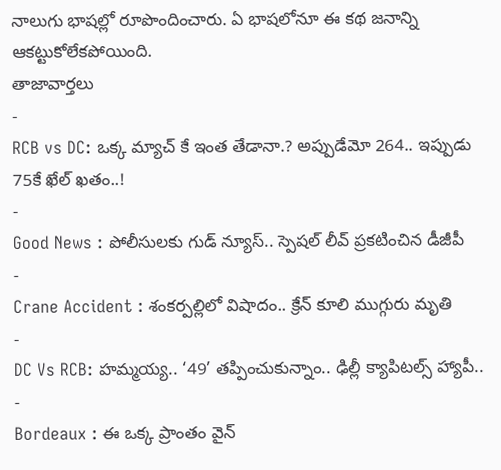నాలుగు భాషల్లో రూపొందించారు. ఏ భాషలోనూ ఈ కథ జనాన్ని ఆకట్టుకోలేకపోయింది.
తాజావార్తలు
-
RCB vs DC: ఒక్క మ్యాచ్ కే ఇంత తేడానా.? అప్పుడేమో 264.. ఇప్పుడు 75కే ఖేల్ ఖతం..!
-
Good News : పోలీసులకు గుడ్ న్యూస్.. స్పెషల్ లీవ్ ప్రకటించిన డీజీపీ
-
Crane Accident : శంకర్పల్లిలో విషాదం.. క్రేన్ కూలి ముగ్గురు మృతి
-
DC Vs RCB: హమ్మయ్య.. ‘49’ తప్పించుకున్నాం.. ఢిల్లీ క్యాపిటల్స్ హ్యాపీ..
-
Bordeaux : ఈ ఒక్క ప్రాంతం వైన్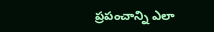ప్రపంచాన్ని ఎలా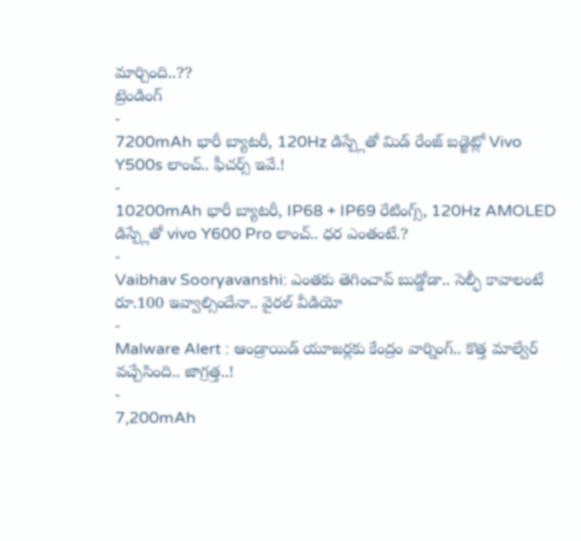మార్చింది..??
ట్రెండింగ్
-
7200mAh భారీ బ్యాటరీ, 120Hz డిస్ప్లేతో మిడ్ రేంజ్ బడ్జెట్లో Vivo Y500s లాంచ్.. ఫీచర్స్ ఇవే.!
-
10200mAh భారీ బ్యాటరీ, IP68 + IP69 రేటింగ్స్, 120Hz AMOLED డిస్ప్లేతో vivo Y600 Pro లాంచ్.. ధర ఎంతంటే.?
-
Vaibhav Sooryavanshi: ఎంతకు తెగించావ్ బుడ్డోడా.. సెల్ఫీ కావాలంటే రూ.100 ఇవ్వాల్సిందేనా.. వైరల్ వీడియో
-
Malware Alert : ఆండ్రాయిడ్ యూజర్లకు కేంద్రం వార్నింగ్.. కొత్త మాల్వేర్ వచ్చేసింది.. జాగ్రత్త..!
-
7,200mAh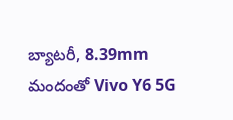బ్యాటరీ, 8.39mm మందంతో Vivo Y6 5G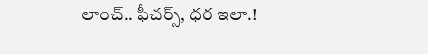లాంచ్.. ఫీచర్స్, ధర ఇలా.!